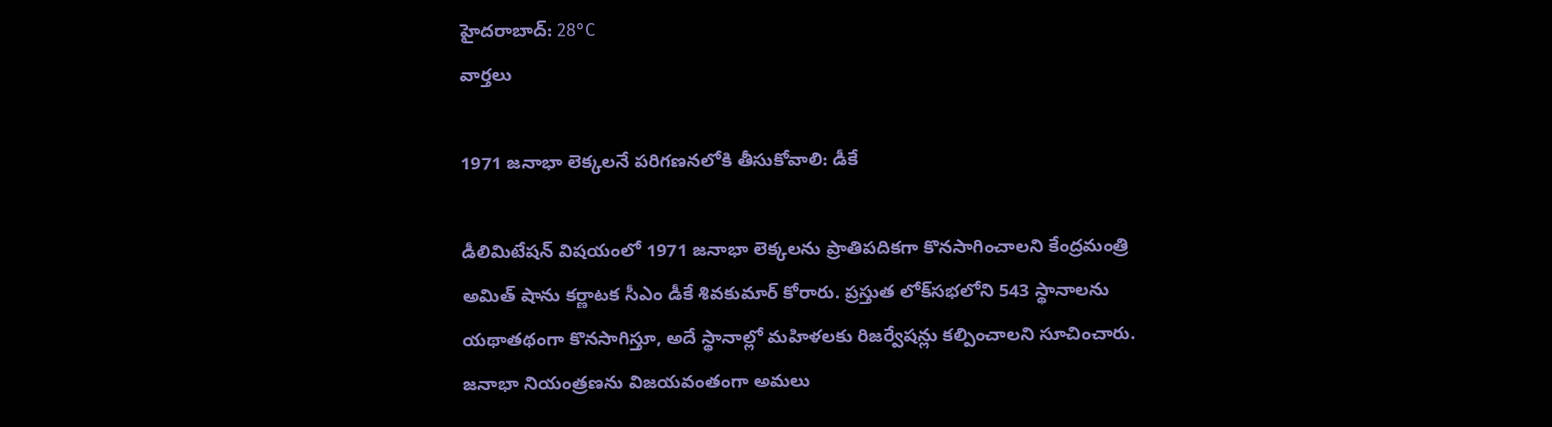హైదరాబాద్: 28°C
వార్తలు

1971 జనాభా లెక్కలనే పరిగణనలోకి తీసుకోవాలి: డీకే

డీలిమిటేషన్ విషయంలో 1971 జనాభా లెక్కలను ప్రాతిపదికగా కొనసాగించాలని కేంద్రమంత్రి అమిత్ షాను కర్ణాటక సీఎం డీకే శివకుమార్ కోరారు. ప్రస్తుత లోక్‌సభలోని 543 స్థానాలను యథాతథంగా కొనసాగిస్తూ, అదే స్థానాల్లో మహిళలకు రిజర్వేషన్లు కల్పించాలని సూచించారు. జనాభా నియంత్రణను విజయవంతంగా అమలు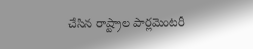చేసిన రాష్ట్రాల పార్లమెంటరీ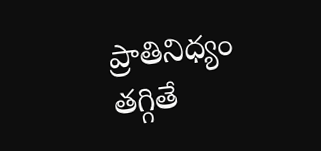ప్రాతినిధ్యం తగ్గితే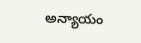అన్యాయం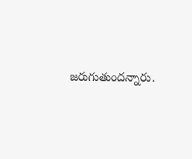జరుగుతుందన్నారు.